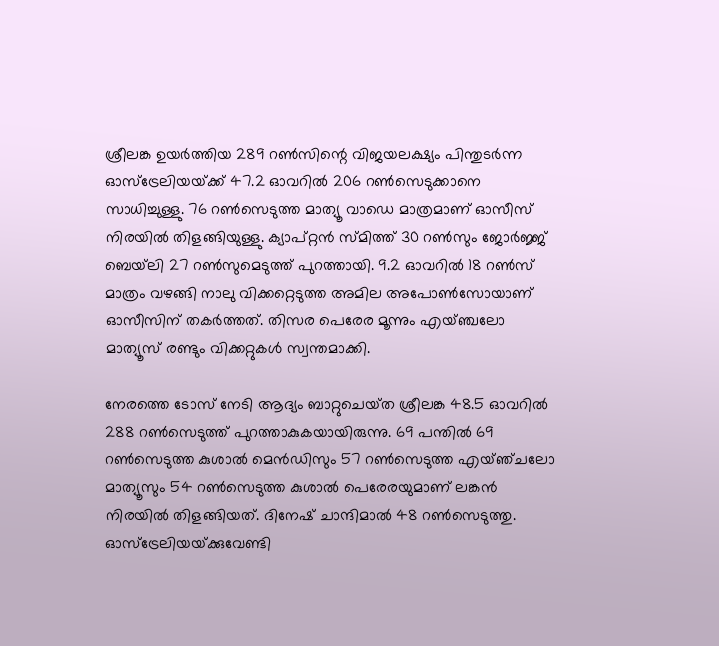ശ്രീലങ്ക ഉയര്‍ത്തിയ 289 റണ്‍സിന്റെ വിജയലക്ഷ്യം പിന്തുടര്‍ന്ന ഓസ്‌ട്രേലിയയ്‌ക്ക് 47.2 ഓവറില്‍ 206 റണ്‍സെടുക്കാനെ സാധിച്ചുള്ളു. 76 റണ്‍സെടുത്ത മാത്യൂ വാഡെ മാത്രമാണ് ഓസീസ് നിരയില്‍ തിളങ്ങിയുള്ളു. ക്യാപ്റ്റന്‍ സ്‌മിത്ത് 30 റണ്‍സും ജോര്‍ജ്ജ് ബെയ്‌ലി 27 റണ്‍സുമെടുത്ത് പുറത്തായി. 9.2 ഓവറില്‍ 18 റണ്‍സ് മാത്രം വഴങ്ങി നാലു വിക്കറ്റെടുത്ത അമില അപോണ്‍സോയാണ് ഓസീസിന് തകര്‍ത്തത്. തിസര പെരേര മൂന്നും എയ്ഞ്ചലോ മാത്യൂസ് രണ്ടും വിക്കറ്റുകള്‍ സ്വന്തമാക്കി.

നേരത്തെ ടോസ് നേടി ആദ്യം ബാറ്റുചെയ്‌ത ശ്രീലങ്ക 48.5 ഓവറില്‍ 288 റണ്‍സെടുത്ത് പുറത്താകുകയായിരുന്നു. 69 പന്തില്‍ 69 റണ്‍സെടുത്ത കുശാല്‍ മെന്‍ഡിസും 57 റണ്‍സെടുത്ത എയ്‌ഞ‌്ചലോ മാത്യൂസും 54 റണ്‍സെടുത്ത കുശാല്‍ പെരേരയുമാണ് ലങ്കന്‍ നിരയില്‍ തിളങ്ങിയത്. ദിനേഷ് ചാന്ദിമാല്‍ 48 റണ്‍സെടുത്തു. ഓസ്‌ട്രേലിയയ്‌ക്കുവേണ്ടി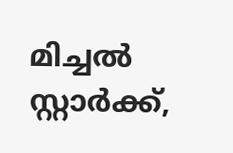മിച്ചല്‍ സ്റ്റാര്‍ക്ക്,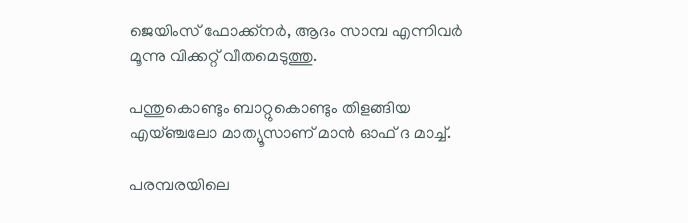ജെയിംസ് ഫോക്ക്നര്‍, ആദം സാമ്പ എന്നിവര്‍ മൂന്നു വിക്കറ്റ് വീതമെടുത്തു.

പന്തുകൊണ്ടും ബാറ്റുകൊണ്ടും തിളങ്ങിയ എയ്‌ഞ്ചലോ മാത്യൂസാണ് മാന്‍ ഓഫ് ദ മാച്ച്.

പരമ്പരയിലെ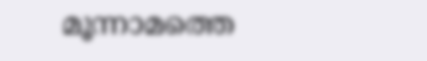മൂന്നാമത്തെ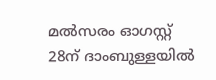മല്‍സരം ഓഗസ്റ്റ് 28ന് ദാംബുള്ളയില്‍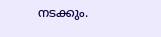നടക്കും.